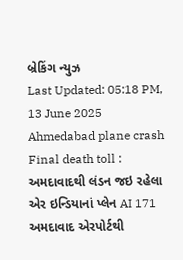બ્રેકિંગ ન્યુઝ
Last Updated: 05:18 PM, 13 June 2025
Ahmedabad plane crash Final death toll : અમદાવાદથી લંડન જઇ રહેલા એર ઇન્ડિયાનાં પ્લેન AI 171 અમદાવાદ એરપોર્ટથી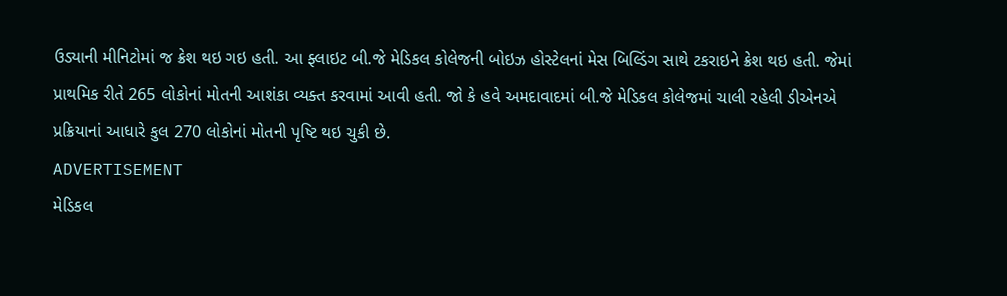ઉડ્યાની મીનિટોમાં જ ક્રેશ થઇ ગઇ હતી. આ ફ્લાઇટ બી.જે મેડિકલ કોલેજની બોઇઝ હોસ્ટેલનાં મેસ બિલ્ડિંગ સાથે ટકરાઇને ક્રેશ થઇ હતી. જેમાં પ્રાથમિક રીતે 265 લોકોનાં મોતની આશંકા વ્યક્ત કરવામાં આવી હતી. જો કે હવે અમદાવાદમાં બી.જે મેડિકલ કોલેજમાં ચાલી રહેલી ડીએનએ પ્રક્રિયાનાં આધારે કુલ 270 લોકોનાં મોતની પૃષ્ટિ થઇ ચુકી છે.
ADVERTISEMENT
મેડિકલ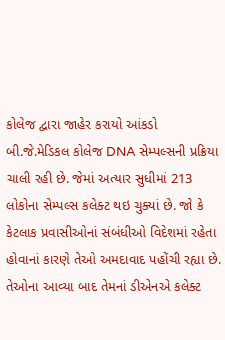કોલેજ દ્વારા જાહેર કરાયો આંકડો
બી.જે.મેડિકલ કોલેજ DNA સેમ્પલ્સની પ્રક્રિયા ચાલી રહી છે. જેમાં અત્યાર સુધીમાં 213 લોકોના સેમ્પલ્સ કલેક્ટ થઇ ચુક્યાં છે. જો કે કેટલાક પ્રવાસીઓનાં સંબંધીઓ વિદેશમાં રહેતા હોવાનાં કારણે તેઓ અમદાવાદ પહોંચી રહ્યા છે. તેઓના આવ્યા બાદ તેમનાં ડીએનએ કલેક્ટ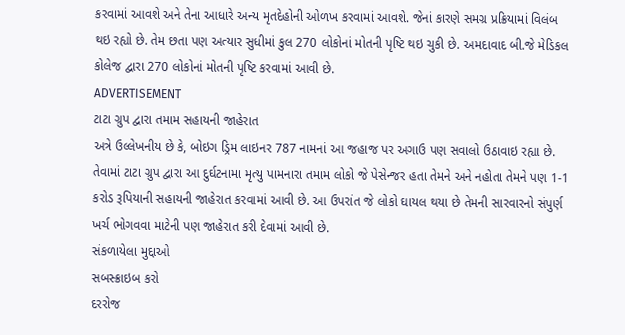કરવામાં આવશે અને તેના આધારે અન્ય મૃતદેહોની ઓળખ કરવામાં આવશે. જેનાં કારણે સમગ્ર પ્રક્રિયામાં વિલંબ થઇ રહ્યો છે. તેમ છતા પણ અત્યાર સુધીમાં કુલ 270 લોકોનાં મોતની પૃષ્ટિ થઇ ચુકી છે. અમદાવાદ બી.જે મેડિકલ કોલેજ દ્વારા 270 લોકોનાં મોતની પૃષ્ટિ કરવામાં આવી છે.
ADVERTISEMENT
ટાટા ગ્રુપ દ્વારા તમામ સહાયની જાહેરાત
અત્રે ઉલ્લેખનીય છે કે, બોઇગ ડ્રિમ લાઇનર 787 નામનાં આ જહાજ પર અગાઉ પણ સવાલો ઉઠાવાઇ રહ્યા છે. તેવામાં ટાટા ગ્રુપ દ્વારા આ દુર્ઘટનામા મૃત્યુ પામનારા તમામ લોકો જે પેસેન્જર હતા તેમને અને નહોતા તેમને પણ 1-1 કરોડ રૂપિયાની સહાયની જાહેરાત કરવામાં આવી છે. આ ઉપરાંત જે લોકો ઘાયલ થયા છે તેમની સારવારનો સંપુર્ણ ખર્ચ ભોગવવા માટેની પણ જાહેરાત કરી દેવામાં આવી છે.
સંકળાયેલા મુદ્દાઓ
સબસ્ક્રાઇબ કરો
દરરોજ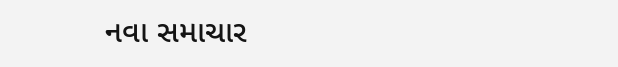નવા સમાચાર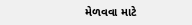મેળવવા માટે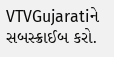VTVGujaratiને સબસ્ક્રાઈબ કરો.